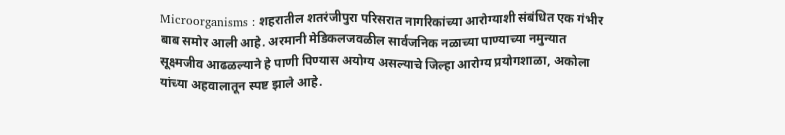Microorganisms : शहरातील शतरंजीपुरा परिसरात नागरिकांच्या आरोग्याशी संबंधित एक गंभीर बाब समोर आली आहे. अरमानी मेडिकलजवळील सार्वजनिक नळाच्या पाण्याच्या नमुन्यात सूक्ष्मजीव आढळल्याने हे पाणी पिण्यास अयोग्य असल्याचे जिल्हा आरोग्य प्रयोगशाळा, अकोला यांच्या अहवालातून स्पष्ट झाले आहे.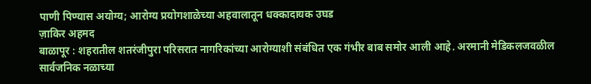पाणी पिण्यास अयोग्य; आरोग्य प्रयोगशाळेच्या अहवालातून धक्कादायक उघड
ज़ाकिर अहमद
बाळापूर : शहरातील शतरंजीपुरा परिसरात नागरिकांच्या आरोग्याशी संबंधित एक गंभीर बाब समोर आली आहे. अरमानी मेडिकलजवळील सार्वजनिक नळाच्या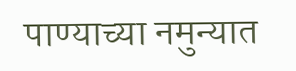पाण्याच्या नमुन्यात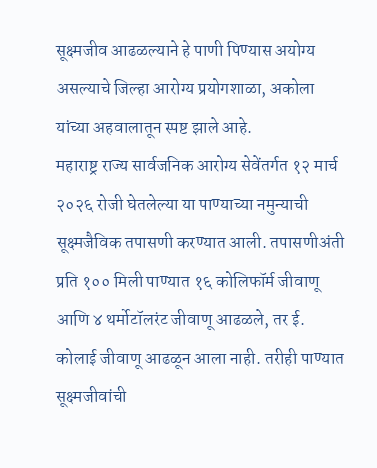सूक्ष्मजीव आढळल्याने हे पाणी पिण्यास अयोग्य असल्याचे जिल्हा आरोग्य प्रयोगशाळा, अकोला यांच्या अहवालातून स्पष्ट झाले आहे.
महाराष्ट्र राज्य सार्वजनिक आरोग्य सेवेंतर्गत १२ मार्च २०२६ रोजी घेतलेल्या या पाण्याच्या नमुन्याची सूक्ष्मजैविक तपासणी करण्यात आली. तपासणीअंती प्रति १०० मिली पाण्यात १६ कोलिफॉर्म जीवाणू आणि ४ थर्मोटॉलरंट जीवाणू आढळले, तर ई. कोलाई जीवाणू आढळून आला नाही. तरीही पाण्यात सूक्ष्मजीवांची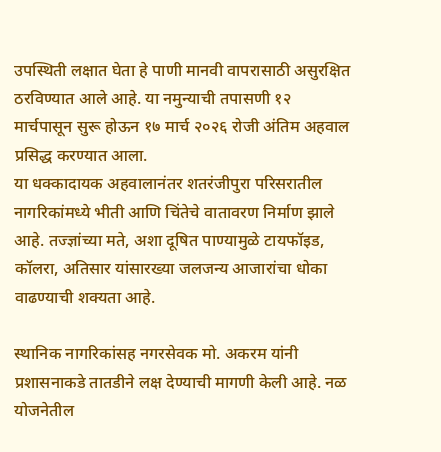उपस्थिती लक्षात घेता हे पाणी मानवी वापरासाठी असुरक्षित ठरविण्यात आले आहे. या नमुन्याची तपासणी १२ मार्चपासून सुरू होऊन १७ मार्च २०२६ रोजी अंतिम अहवाल प्रसिद्ध करण्यात आला.
या धक्कादायक अहवालानंतर शतरंजीपुरा परिसरातील नागरिकांमध्ये भीती आणि चिंतेचे वातावरण निर्माण झाले आहे. तज्ज्ञांच्या मते, अशा दूषित पाण्यामुळे टायफॉइड, कॉलरा, अतिसार यांसारख्या जलजन्य आजारांचा धोका वाढण्याची शक्यता आहे.

स्थानिक नागरिकांसह नगरसेवक मो. अकरम यांनी प्रशासनाकडे तातडीने लक्ष देण्याची मागणी केली आहे. नळ योजनेतील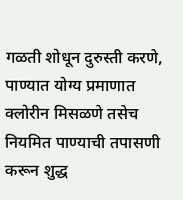गळती शोधून दुरुस्ती करणे, पाण्यात योग्य प्रमाणात क्लोरीन मिसळणे तसेच नियमित पाण्याची तपासणी करून शुद्ध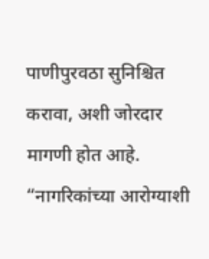पाणीपुरवठा सुनिश्चित करावा, अशी जोरदार मागणी होत आहे. “नागरिकांच्या आरोग्याशी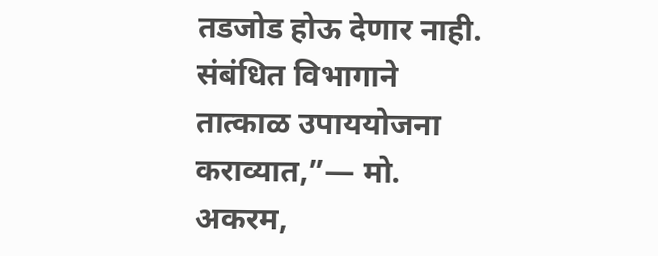तडजोड होऊ देणार नाही. संबंधित विभागाने तात्काळ उपाययोजना कराव्यात,”— मो. अकरम,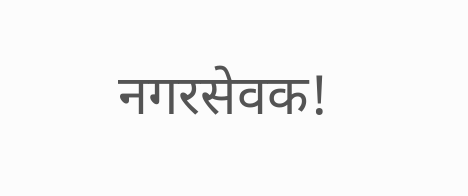नगरसेवक!